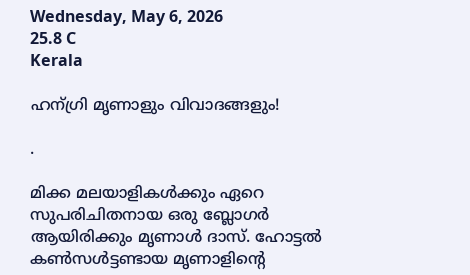Wednesday, May 6, 2026
25.8 C
Kerala

ഹന്ഗ്രി മൃണാളും വിവാദങ്ങളും!

.

മിക്ക മലയാളികൾക്കും ഏറെ സുപരിചിതനായ ഒരു ബ്ലോഗർ ആയിരിക്കും മൃണാൾ ദാസ്. ഹോട്ടൽ കൺസൾട്ടണ്ടായ മൃണാളിന്റെ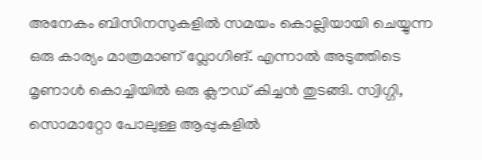അനേകം ബിസിനസുകളിൽ സമയം കൊല്ലിയായി ചെയ്യുന്ന ഒരു കാര്യം മാത്രമാണ് വ്ലോഗിങ്. എന്നാൽ അടുത്തിടെ മൃണാൾ കൊച്ചിയിൽ ഒരു ക്ലൗഡ് കിച്ചൻ തുടങ്ങി. സ്വിഗ്ഗി, സൊമാറ്റോ പോലുള്ള ആപ്പുകളിൽ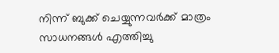നിന്ന് ബുക്ക് ചെയ്യുന്നവർക്ക് മാത്രം സാധനങ്ങൾ എത്തിച്ചു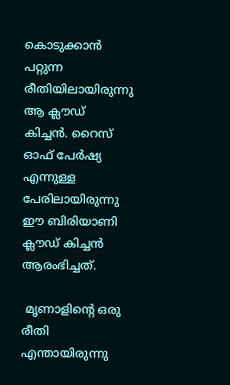കൊടുക്കാൻ പറ്റുന്ന രീതിയിലായിരുന്നു ആ ക്ലൗഡ് കിച്ചൻ. റൈസ് ഓഫ് പേർഷ്യ എന്നുള്ള പേരിലായിരുന്നു ഈ ബിരിയാണി ക്ലൗഡ് കിച്ചൻ ആരംഭിച്ചത്.

 മൃണാളിന്റെ ഒരു രീതി എന്തായിരുന്നു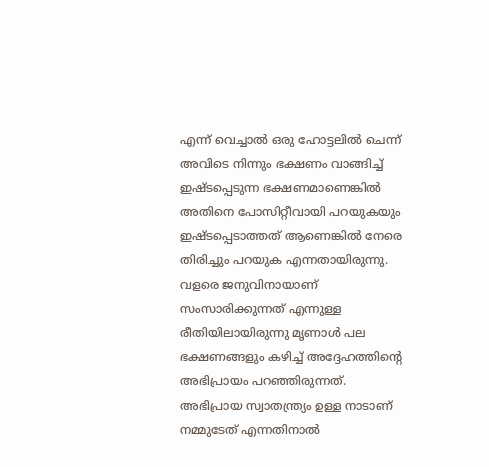എന്ന് വെച്ചാൽ ഒരു ഹോട്ടലിൽ ചെന്ന് അവിടെ നിന്നും ഭക്ഷണം വാങ്ങിച്ച് ഇഷ്ടപ്പെടുന്ന ഭക്ഷണമാണെങ്കിൽ അതിനെ പോസിറ്റീവായി പറയുകയും ഇഷ്ടപ്പെടാത്തത് ആണെങ്കിൽ നേരെ തിരിച്ചും പറയുക എന്നതായിരുന്നു. വളരെ ജനുവിനായാണ് സംസാരിക്കുന്നത് എന്നുള്ള രീതിയിലായിരുന്നു മൃണാൾ പല ഭക്ഷണങ്ങളും കഴിച്ച് അദ്ദേഹത്തിന്റെ അഭിപ്രായം പറഞ്ഞിരുന്നത്. അഭിപ്രായ സ്വാതന്ത്ര്യം ഉള്ള നാടാണ് നമ്മുടേത് എന്നതിനാൽ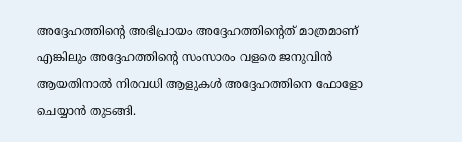അദ്ദേഹത്തിന്റെ അഭിപ്രായം അദ്ദേഹത്തിന്റെത് മാത്രമാണ് എങ്കിലും അദ്ദേഹത്തിന്റെ സംസാരം വളരെ ജനുവിൻ ആയതിനാൽ നിരവധി ആളുകൾ അദ്ദേഹത്തിനെ ഫോളോ ചെയ്യാൻ തുടങ്ങി.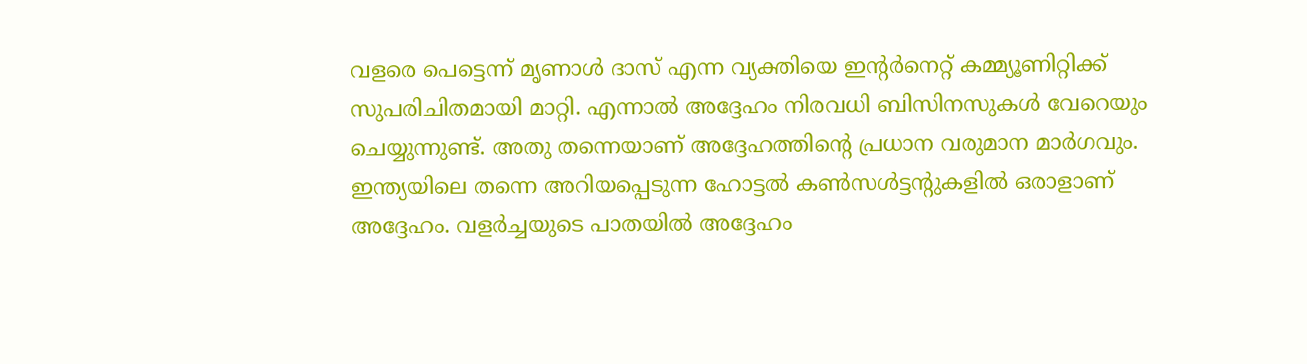വളരെ പെട്ടെന്ന് മൃണാൾ ദാസ് എന്ന വ്യക്തിയെ ഇന്റർനെറ്റ് കമ്മ്യൂണിറ്റിക്ക് സുപരിചിതമായി മാറ്റി. എന്നാൽ അദ്ദേഹം നിരവധി ബിസിനസുകൾ വേറെയും ചെയ്യുന്നുണ്ട്. അതു തന്നെയാണ് അദ്ദേഹത്തിന്റെ പ്രധാന വരുമാന മാർഗവും. ഇന്ത്യയിലെ തന്നെ അറിയപ്പെടുന്ന ഹോട്ടൽ കൺസൾട്ടന്റുകളിൽ ഒരാളാണ് അദ്ദേഹം. വളർച്ചയുടെ പാതയിൽ അദ്ദേഹം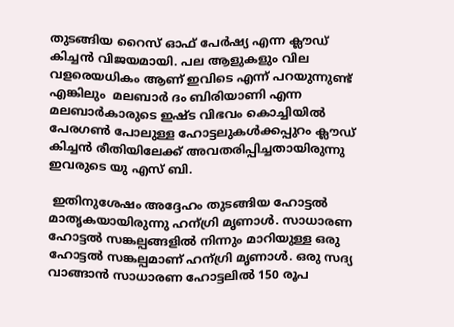തുടങ്ങിയ റൈസ് ഓഫ് പേർഷ്യ എന്ന ക്ലൗഡ് കിച്ചൻ വിജയമായി. പല ആളുകളും വില വളരെയധികം ആണ് ഇവിടെ എന്ന് പറയുന്നുണ്ട് എങ്കിലും  മലബാർ ദം ബിരിയാണി എന്ന മലബാർകാരുടെ ഇഷ്ട വിഭവം കൊച്ചിയിൽ പേരഗൺ പോലുള്ള ഹോട്ടലുകൾക്കപ്പുറം ക്ലൗഡ് കിച്ചൻ രീതിയിലേക്ക് അവതരിപ്പിച്ചതായിരുന്നു ഇവരുടെ യു എസ് ബി.

 ഇതിനുശേഷം അദ്ദേഹം തുടങ്ങിയ ഹോട്ടൽ മാതൃകയായിരുന്നു ഹന്ഗ്രി മൃണാൾ. സാധാരണ ഹോട്ടൽ സങ്കല്പങ്ങളിൽ നിന്നും മാറിയുള്ള ഒരു ഹോട്ടൽ സങ്കല്പമാണ് ഹന്ഗ്രി മൃണാൾ. ഒരു സദ്യ വാങ്ങാൻ സാധാരണ ഹോട്ടലിൽ 150 രൂപ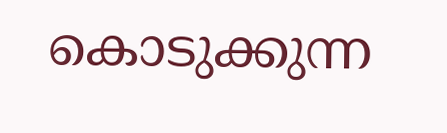കൊടുക്കുന്ന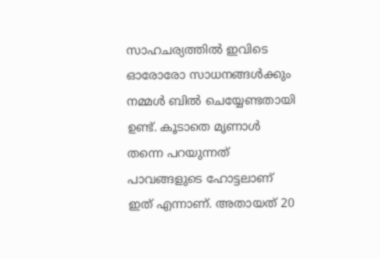സാഹചര്യത്തിൽ ഇവിടെ ഓരോരോ സാധനങ്ങൾക്കും നമ്മൾ ബിൽ ചെയ്യേണ്ടതായി ഉണ്ട്. കൂടാതെ മൃണാൾ തന്നെ പറയുന്നത് പാവങ്ങളുടെ ഹോട്ടലാണ് ഇത് എന്നാണ്. അതായത് 20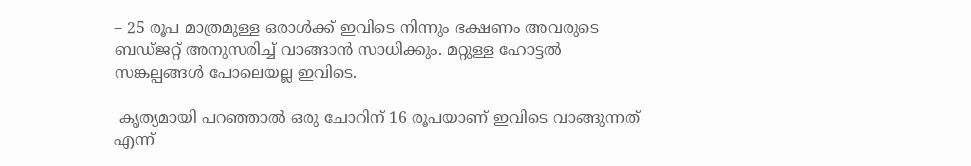– 25 രൂപ മാത്രമുള്ള ഒരാൾക്ക് ഇവിടെ നിന്നും ഭക്ഷണം അവരുടെ ബഡ്ജറ്റ് അനുസരിച്ച് വാങ്ങാൻ സാധിക്കും. മറ്റുള്ള ഹോട്ടൽ സങ്കല്പങ്ങൾ പോലെയല്ല ഇവിടെ.

 കൃത്യമായി പറഞ്ഞാൽ ഒരു ചോറിന് 16 രൂപയാണ് ഇവിടെ വാങ്ങുന്നത് എന്ന്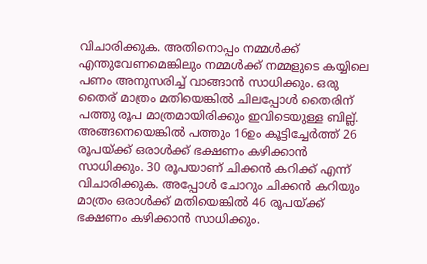വിചാരിക്കുക. അതിനൊപ്പം നമ്മൾക്ക് എന്തുവേണമെങ്കിലും നമ്മൾക്ക് നമ്മളുടെ കയ്യിലെ പണം അനുസരിച്ച് വാങ്ങാൻ സാധിക്കും. ഒരു തൈര് മാത്രം മതിയെങ്കിൽ ചിലപ്പോൾ തൈരിന് പത്തു രൂപ മാത്രമായിരിക്കും ഇവിടെയുള്ള ബില്ല്. അങ്ങനെയെങ്കിൽ പത്തും 16ഉം കൂട്ടിച്ചേർത്ത് 26 രൂപയ്ക്ക് ഒരാൾക്ക് ഭക്ഷണം കഴിക്കാൻ സാധിക്കും. 30 രൂപയാണ് ചിക്കൻ കറിക്ക് എന്ന് വിചാരിക്കുക. അപ്പോൾ ചോറും ചിക്കൻ കറിയും മാത്രം ഒരാൾക്ക് മതിയെങ്കിൽ 46 രൂപയ്ക്ക് ഭക്ഷണം കഴിക്കാൻ സാധിക്കും.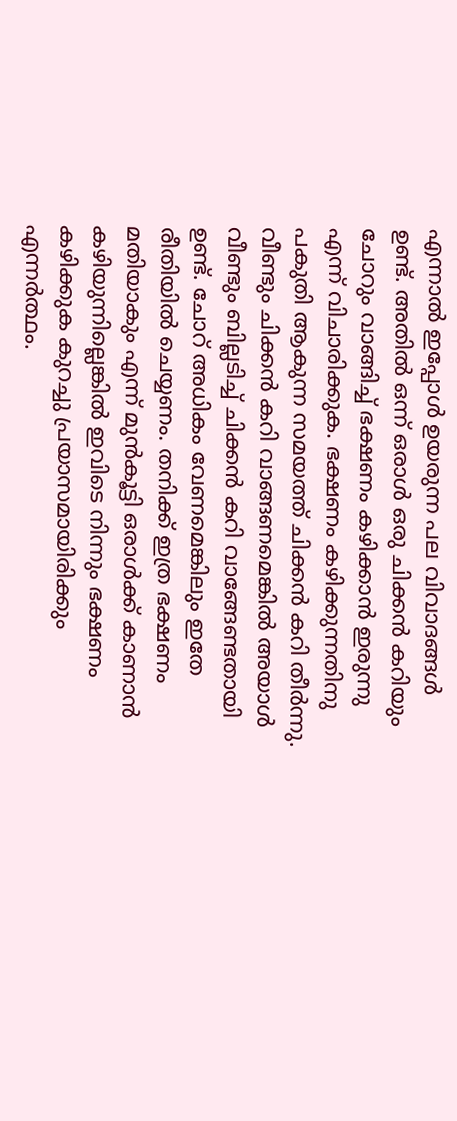എന്നാൽ ഇപ്പോൾ ഉയരുന്ന പല വിവാദങ്ങൾ ഉണ്ട്. അതിൽ ഒന്ന് ഒരാൾ ഒരു ചിക്കൻ കറിയും ചോറും വാങ്ങിച്ച് ഭക്ഷണം കഴിക്കാൻ ഇരുന്നു എന്ന് വിചാരിക്കുക. ഭക്ഷണം കഴിക്കുന്നതിനു പകുതി ആകുന്ന സമയത്ത് ചിക്കൻ കറി തീർന്നു. വീണ്ടും ചിക്കൻ കറി വാങ്ങണമെങ്കിൽ അയാൾ വീണ്ടും ബില്ലടിച്ച് ചിക്കൻ കറി വാങ്ങേണ്ടതായി ഉണ്ട്. ചോറ് അധികം വേണമെങ്കിലും ഇതേ രീതിയിൽ ചെയ്യണം. തനിക്ക് ഇത്ര ഭക്ഷണം മതിയാകും എന്ന് മുൻകൂട്ടി ഒരാൾക്ക് കാണാൻ കഴിയുന്നില്ലെങ്കിൽ ഇവിടെ നിന്നും ഭക്ഷണം കഴിക്കുക കുറച്ചു പ്രയാസമായിരിക്കും എന്നർത്ഥം.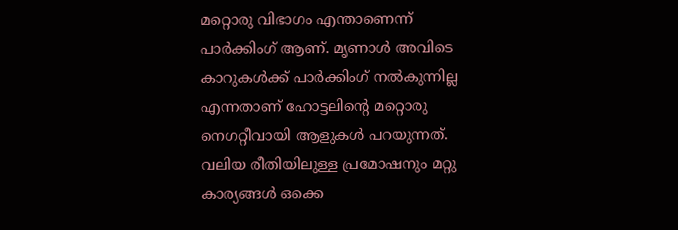മറ്റൊരു വിഭാഗം എന്താണെന്ന് പാർക്കിംഗ് ആണ്. മൃണാൾ അവിടെ കാറുകൾക്ക് പാർക്കിംഗ് നൽകുന്നില്ല എന്നതാണ് ഹോട്ടലിന്റെ മറ്റൊരു നെഗറ്റീവായി ആളുകൾ പറയുന്നത്. വലിയ രീതിയിലുള്ള പ്രമോഷനും മറ്റു കാര്യങ്ങൾ ഒക്കെ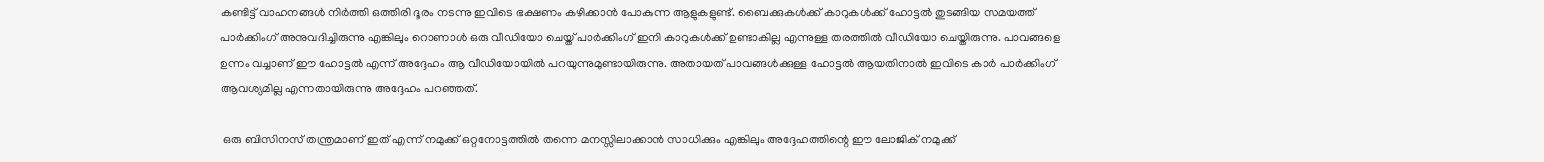കണ്ടിട്ട് വാഹനങ്ങൾ നിർത്തി ഒത്തിരി ദൂരം നടന്നു ഇവിടെ ഭക്ഷണം കഴിക്കാൻ പോകുന്ന ആളുകളുണ്ട്. ബൈക്കുകൾക്ക് കാറുകൾക്ക് ഹോട്ടൽ തുടങ്ങിയ സമയത്ത് പാർക്കിംഗ് അനുവദിച്ചിരുന്നു എങ്കിലും റൊണാൾ ഒരു വീഡിയോ ചെയ്ത് പാർക്കിംഗ് ഇനി കാറുകൾക്ക് ഉണ്ടാകില്ല എന്നുള്ള തരത്തിൽ വീഡിയോ ചെയ്തിരുന്നു. പാവങ്ങളെ ഉന്നം വച്ചാണ് ഈ ഹോട്ടൽ എന്ന് അദ്ദേഹം ആ വീഡിയോയിൽ പറയുന്നുമുണ്ടായിരുന്നു. അതായത് പാവങ്ങൾക്കുള്ള ഹോട്ടൽ ആയതിനാൽ ഇവിടെ കാർ പാർക്കിംഗ് ആവശ്യമില്ല എന്നതായിരുന്നു അദ്ദേഹം പറഞ്ഞത്.

 ഒരു ബിസിനസ് തന്ത്രമാണ് ഇത് എന്ന് നമുക്ക് ഒറ്റനോട്ടത്തിൽ തന്നെ മനസ്സിലാക്കാൻ സാധിക്കും എങ്കിലും അദ്ദേഹത്തിന്റെ ഈ ലോജിക് നമുക്ക്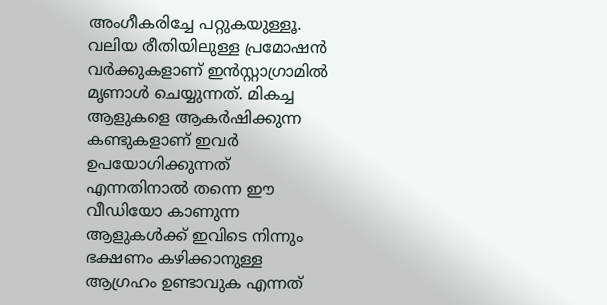അംഗീകരിച്ചേ പറ്റുകയുള്ളൂ. വലിയ രീതിയിലുള്ള പ്രമോഷൻ വർക്കുകളാണ് ഇൻസ്റ്റാഗ്രാമിൽ മൃണാൾ ചെയ്യുന്നത്. മികച്ച ആളുകളെ ആകർഷിക്കുന്ന കണ്ടുകളാണ് ഇവർ ഉപയോഗിക്കുന്നത് എന്നതിനാൽ തന്നെ ഈ വീഡിയോ കാണുന്ന ആളുകൾക്ക് ഇവിടെ നിന്നും ഭക്ഷണം കഴിക്കാനുള്ള ആഗ്രഹം ഉണ്ടാവുക എന്നത്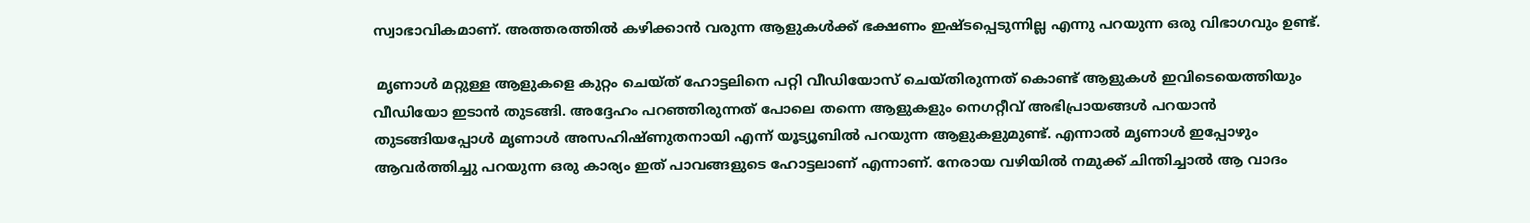സ്വാഭാവികമാണ്. അത്തരത്തിൽ കഴിക്കാൻ വരുന്ന ആളുകൾക്ക് ഭക്ഷണം ഇഷ്ടപ്പെടുന്നില്ല എന്നു പറയുന്ന ഒരു വിഭാഗവും ഉണ്ട്.

 മൃണാൾ മറ്റുള്ള ആളുകളെ കുറ്റം ചെയ്ത് ഹോട്ടലിനെ പറ്റി വീഡിയോസ് ചെയ്തിരുന്നത് കൊണ്ട് ആളുകൾ ഇവിടെയെത്തിയും വീഡിയോ ഇടാൻ തുടങ്ങി. അദ്ദേഹം പറഞ്ഞിരുന്നത് പോലെ തന്നെ ആളുകളും നെഗറ്റീവ് അഭിപ്രായങ്ങൾ പറയാൻ തുടങ്ങിയപ്പോൾ മൃണാൾ അസഹിഷ്ണുതനായി എന്ന് യൂട്യൂബിൽ പറയുന്ന ആളുകളുമുണ്ട്. എന്നാൽ മൃണാൾ ഇപ്പോഴും ആവർത്തിച്ചു പറയുന്ന ഒരു കാര്യം ഇത് പാവങ്ങളുടെ ഹോട്ടലാണ് എന്നാണ്. നേരായ വഴിയിൽ നമുക്ക് ചിന്തിച്ചാൽ ആ വാദം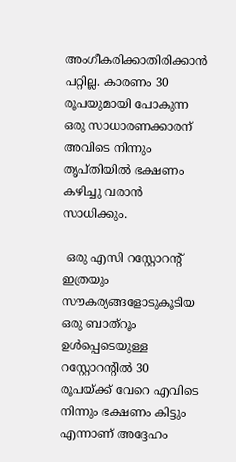അംഗീകരിക്കാതിരിക്കാൻ പറ്റില്ല. കാരണം 30 രൂപയുമായി പോകുന്ന ഒരു സാധാരണക്കാരന് അവിടെ നിന്നും തൃപ്തിയിൽ ഭക്ഷണം കഴിച്ചു വരാൻ സാധിക്കും.

 ഒരു എസി റസ്റ്റോറന്റ് ഇത്രയും സൗകര്യങ്ങളോടുകൂടിയ ഒരു ബാത്റൂം ഉൾപ്പെടെയുള്ള റസ്റ്റോറന്റിൽ 30 രൂപയ്ക്ക് വേറെ എവിടെ നിന്നും ഭക്ഷണം കിട്ടും എന്നാണ് അദ്ദേഹം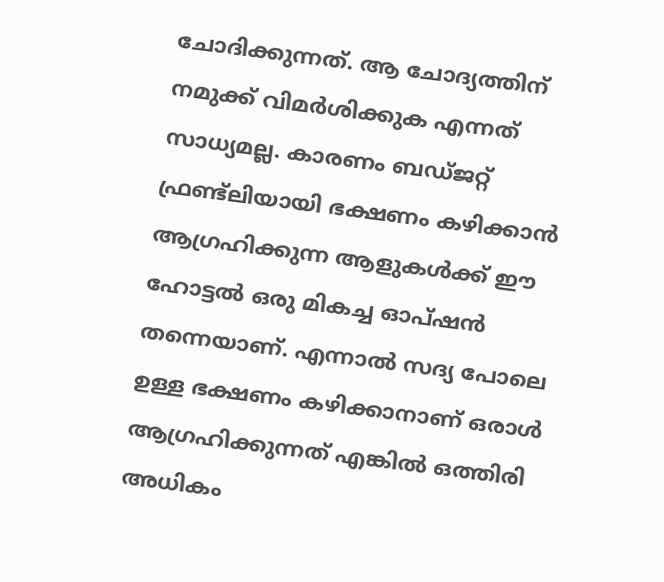ചോദിക്കുന്നത്. ആ ചോദ്യത്തിന് നമുക്ക് വിമർശിക്കുക എന്നത് സാധ്യമല്ല. കാരണം ബഡ്ജറ്റ് ഫ്രണ്ട്‌ലിയായി ഭക്ഷണം കഴിക്കാൻ ആഗ്രഹിക്കുന്ന ആളുകൾക്ക് ഈ ഹോട്ടൽ ഒരു മികച്ച ഓപ്ഷൻ തന്നെയാണ്. എന്നാൽ സദ്യ പോലെ ഉള്ള ഭക്ഷണം കഴിക്കാനാണ് ഒരാൾ ആഗ്രഹിക്കുന്നത് എങ്കിൽ ഒത്തിരി അധികം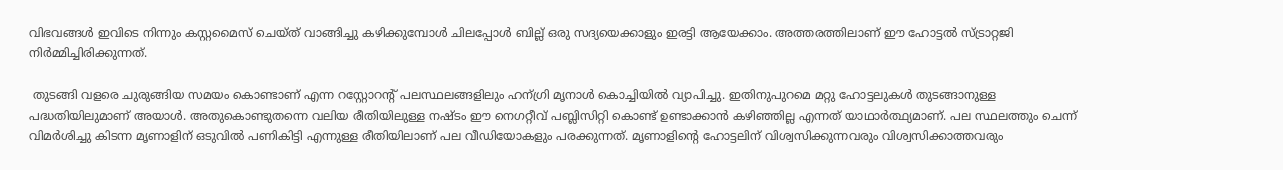വിഭവങ്ങൾ ഇവിടെ നിന്നും കസ്റ്റമൈസ് ചെയ്ത് വാങ്ങിച്ചു കഴിക്കുമ്പോൾ ചിലപ്പോൾ ബില്ല് ഒരു സദ്യയെക്കാളും ഇരട്ടി ആയേക്കാം. അത്തരത്തിലാണ് ഈ ഹോട്ടൽ സ്ട്രാറ്റജി നിർമ്മിച്ചിരിക്കുന്നത്.

 തുടങ്ങി വളരെ ചുരുങ്ങിയ സമയം കൊണ്ടാണ് എന്ന റസ്റ്റോറന്റ് പലസ്ഥലങ്ങളിലും ഹന്ഗ്രി മൃനാൾ കൊച്ചിയിൽ വ്യാപിച്ചു. ഇതിനുപുറമെ മറ്റു ഹോട്ടലുകൾ തുടങ്ങാനുള്ള പദ്ധതിയിലുമാണ് അയാൾ. അതുകൊണ്ടുതന്നെ വലിയ രീതിയിലുള്ള നഷ്ടം ഈ നെഗറ്റീവ് പബ്ലിസിറ്റി കൊണ്ട് ഉണ്ടാക്കാൻ കഴിഞ്ഞില്ല എന്നത് യാഥാർത്ഥ്യമാണ്. പല സ്ഥലത്തും ചെന്ന് വിമർശിച്ചു കിടന്ന മൃണാളിന് ഒടുവിൽ പണികിട്ടി എന്നുള്ള രീതിയിലാണ് പല വീഡിയോകളും പരക്കുന്നത്. മൃണാളിന്റെ ഹോട്ടലിന് വിശ്വസിക്കുന്നവരും വിശ്വസിക്കാത്തവരും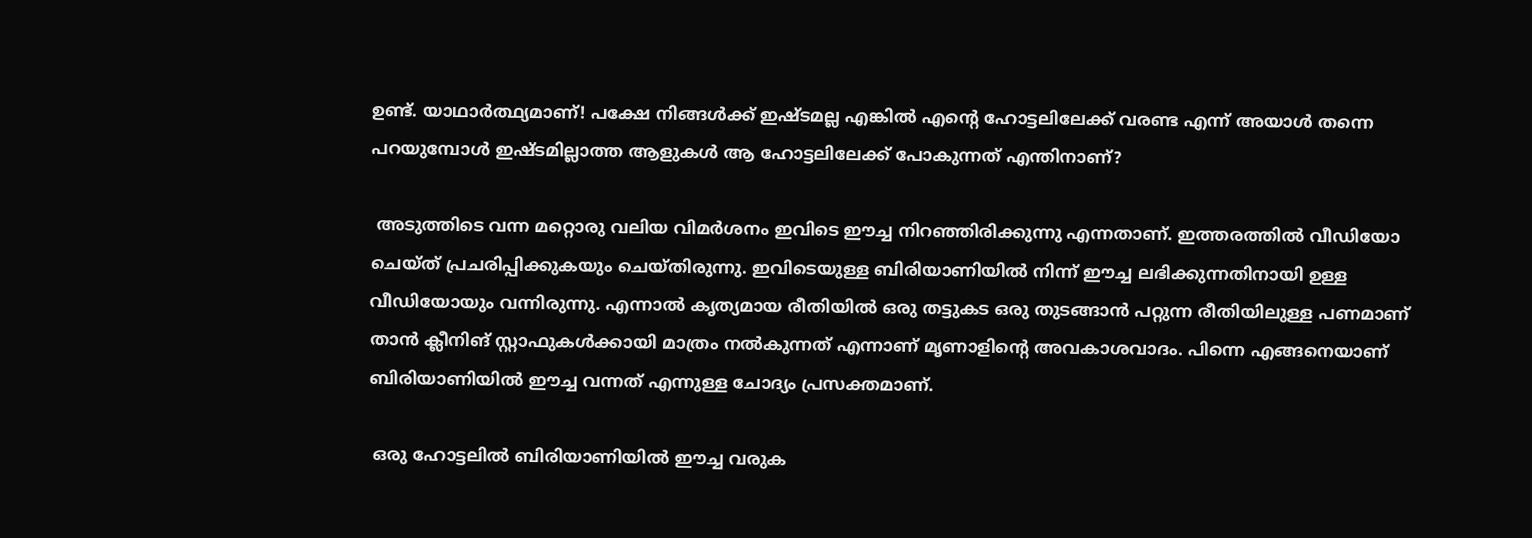ഉണ്ട്. യാഥാർത്ഥ്യമാണ്! പക്ഷേ നിങ്ങൾക്ക് ഇഷ്ടമല്ല എങ്കിൽ എന്റെ ഹോട്ടലിലേക്ക് വരണ്ട എന്ന് അയാൾ തന്നെ പറയുമ്പോൾ ഇഷ്ടമില്ലാത്ത ആളുകൾ ആ ഹോട്ടലിലേക്ക് പോകുന്നത് എന്തിനാണ്?

 അടുത്തിടെ വന്ന മറ്റൊരു വലിയ വിമർശനം ഇവിടെ ഈച്ച നിറഞ്ഞിരിക്കുന്നു എന്നതാണ്. ഇത്തരത്തിൽ വീഡിയോ ചെയ്ത് പ്രചരിപ്പിക്കുകയും ചെയ്തിരുന്നു. ഇവിടെയുള്ള ബിരിയാണിയിൽ നിന്ന് ഈച്ച ലഭിക്കുന്നതിനായി ഉള്ള വീഡിയോയും വന്നിരുന്നു. എന്നാൽ കൃത്യമായ രീതിയിൽ ഒരു തട്ടുകട ഒരു തുടങ്ങാൻ പറ്റുന്ന രീതിയിലുള്ള പണമാണ് താൻ ക്ലീനിങ് സ്റ്റാഫുകൾക്കായി മാത്രം നൽകുന്നത് എന്നാണ് മൃണാളിന്റെ അവകാശവാദം. പിന്നെ എങ്ങനെയാണ് ബിരിയാണിയിൽ ഈച്ച വന്നത് എന്നുള്ള ചോദ്യം പ്രസക്തമാണ്.

 ഒരു ഹോട്ടലിൽ ബിരിയാണിയിൽ ഈച്ച വരുക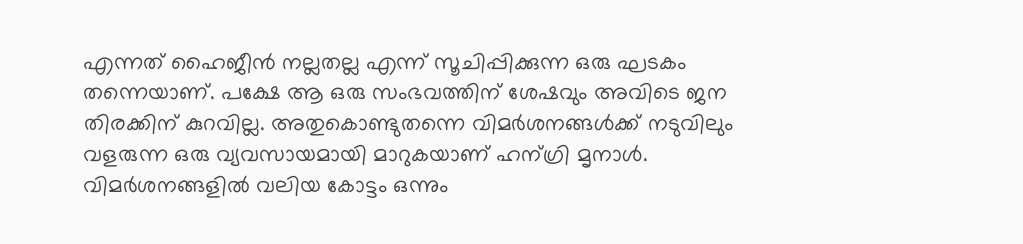എന്നത് ഹൈജീൻ നല്ലതല്ല എന്ന് സൂചിപ്പിക്കുന്ന ഒരു ഘടകം തന്നെയാണ്. പക്ഷേ ആ ഒരു സംഭവത്തിന് ശേഷവും അവിടെ ജന തിരക്കിന് കുറവില്ല. അതുകൊണ്ടുതന്നെ വിമർശനങ്ങൾക്ക് നടുവിലും വളരുന്ന ഒരു വ്യവസായമായി മാറുകയാണ് ഹന്ഗ്രി മൃനാൾ. വിമർശനങ്ങളിൽ വലിയ കോട്ടം ഒന്നും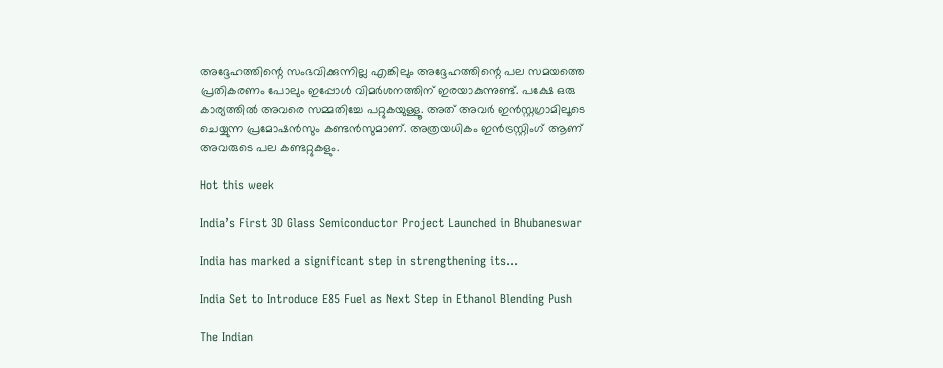അദ്ദേഹത്തിന്റെ സംഭവിക്കുന്നില്ല എങ്കിലും അദ്ദേഹത്തിന്റെ പല സമയത്തെ പ്രതികരണം പോലും ഇപ്പോൾ വിമർശനത്തിന് ഇരയാകുന്നുണ്ട്. പക്ഷേ ഒരു കാര്യത്തിൽ അവരെ സമ്മതിച്ചേ പറ്റുകയുള്ളൂ. അത് അവർ ഇൻസ്റ്റഗ്രാമിലൂടെ ചെയ്യുന്ന പ്രമോഷൻസും കണ്ടൻസുമാണ്. അത്രയധികം ഇൻട്രസ്റ്റിംഗ് ആണ് അവരുടെ പല കണ്ടറ്റുകളും.

Hot this week

India’s First 3D Glass Semiconductor Project Launched in Bhubaneswar

India has marked a significant step in strengthening its...

India Set to Introduce E85 Fuel as Next Step in Ethanol Blending Push

The Indian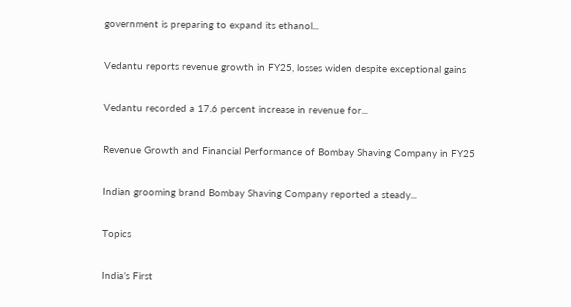government is preparing to expand its ethanol...

Vedantu reports revenue growth in FY25, losses widen despite exceptional gains

Vedantu recorded a 17.6 percent increase in revenue for...

Revenue Growth and Financial Performance of Bombay Shaving Company in FY25

Indian grooming brand Bombay Shaving Company reported a steady...

Topics

India’s First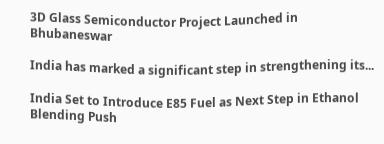3D Glass Semiconductor Project Launched in Bhubaneswar

India has marked a significant step in strengthening its...

India Set to Introduce E85 Fuel as Next Step in Ethanol Blending Push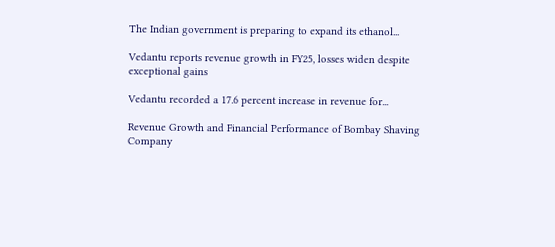The Indian government is preparing to expand its ethanol...

Vedantu reports revenue growth in FY25, losses widen despite exceptional gains

Vedantu recorded a 17.6 percent increase in revenue for...

Revenue Growth and Financial Performance of Bombay Shaving Company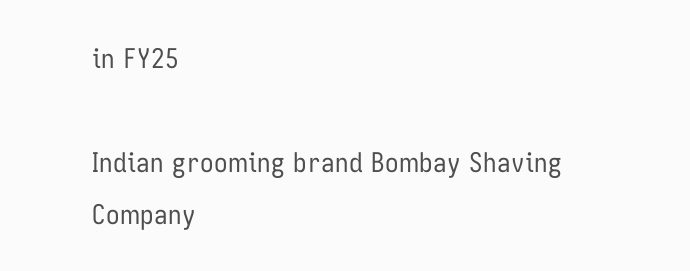in FY25

Indian grooming brand Bombay Shaving Company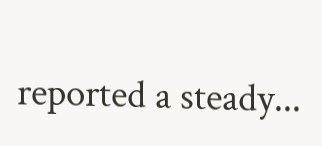reported a steady...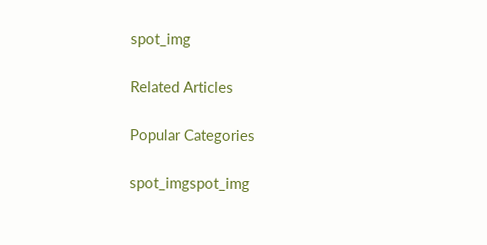spot_img

Related Articles

Popular Categories

spot_imgspot_img